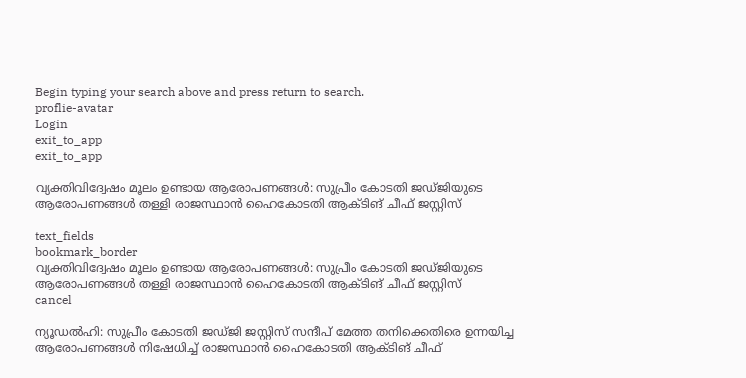Begin typing your search above and press return to search.
proflie-avatar
Login
exit_to_app
exit_to_app

വ്യക്തിവിദ്വേഷം മൂലം ഉണ്ടായ ആരോപണങ്ങൾ: സുപ്രീം കോടതി ജഡ്ജിയുടെ ആരോപണങ്ങൾ തള്ളി രാജസ്ഥാൻ ഹൈകോടതി ആക്ടിങ് ചീഫ് ജസ്റ്റിസ്

text_fields
bookmark_border
വ്യക്തിവിദ്വേഷം മൂലം ഉണ്ടായ ആരോപണങ്ങൾ: സുപ്രീം കോടതി ജഡ്ജിയുടെ ആരോപണങ്ങൾ തള്ളി രാജസ്ഥാൻ ഹൈകോടതി ആക്ടിങ് ചീഫ് ജസ്റ്റിസ്
cancel

ന്യൂഡൽഹി: സുപ്രീം കോടതി ജഡ്ജി ജസ്റ്റിസ് സന്ദീപ് മേത്ത തനിക്കെതിരെ ഉന്നയിച്ച ആരോപണങ്ങൾ നിഷേധിച്ച് രാജസ്ഥാൻ ഹൈകോടതി ആക്ടിങ് ചീഫ്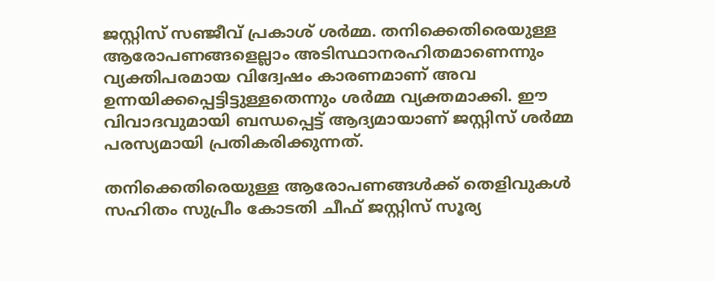ജസ്റ്റിസ് സഞ്ജീവ് പ്രകാശ് ശർമ്മ. തനിക്കെതിരെയുള്ള ആരോപണങ്ങളെല്ലാം അടിസ്ഥാനരഹിതമാണെന്നും വ്യക്തിപരമായ വിദ്വേഷം കാരണമാണ് അവ ഉന്നയിക്കപ്പെട്ടിട്ടുള്ളതെന്നും ശർമ്മ വ്യക്തമാക്കി. ഈ വിവാദവുമായി ബന്ധപ്പെട്ട് ആദ്യമായാണ് ജസ്റ്റിസ് ശർമ്മ പരസ്യമായി പ്രതികരിക്കുന്നത്.

തനിക്കെതിരെയുള്ള ആരോപണങ്ങൾക്ക് തെളിവുകൾ സഹിതം സുപ്രീം കോടതി ചീഫ് ജസ്റ്റിസ് സൂര്യ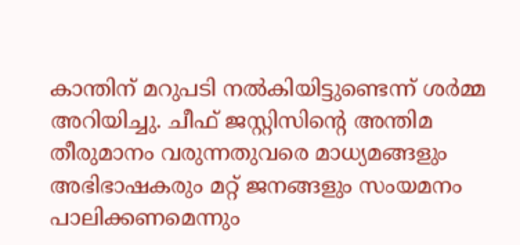കാന്തിന് മറുപടി നൽകിയിട്ടുണ്ടെന്ന് ശർമ്മ അറിയിച്ചു. ചീഫ് ജസ്റ്റിസിന്റെ അന്തിമ തീരുമാനം വരുന്നതുവരെ മാധ്യമങ്ങളും അഭിഭാഷകരും മറ്റ് ജനങ്ങളും സംയമനം പാലിക്കണമെന്നും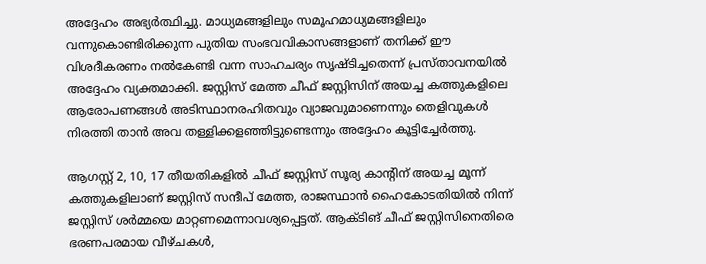അദ്ദേഹം അഭ്യർത്ഥിച്ചു. മാധ്യമങ്ങളിലും സമൂഹമാധ്യമങ്ങളിലും വന്നുകൊണ്ടിരിക്കുന്ന പുതിയ സംഭവവികാസങ്ങളാണ് തനിക്ക് ഈ വിശദീകരണം നൽകേണ്ടി വന്ന സാഹചര്യം സൃഷ്ടിച്ചതെന്ന് പ്രസ്താവനയിൽ അദ്ദേഹം വ്യക്തമാക്കി. ജസ്റ്റിസ് മേത്ത ചീഫ് ജസ്റ്റിസിന് അയച്ച കത്തുകളിലെ ആരോപണങ്ങൾ അടിസ്ഥാനരഹിതവും വ്യാജവുമാണെന്നും തെളിവുകൾ നിരത്തി താൻ അവ തള്ളിക്കളഞ്ഞിട്ടുണ്ടെന്നും അദ്ദേഹം കൂട്ടിച്ചേർത്തു.

ആഗസ്റ്റ് 2, 10, 17 തീയതികളിൽ ചീഫ് ജസ്റ്റിസ് സൂര്യ കാന്റിന് അയച്ച മൂന്ന് കത്തുകളിലാണ് ജസ്റ്റിസ് സന്ദീപ് മേത്ത, രാജസ്ഥാൻ ഹൈകോടതിയിൽ നിന്ന് ജസ്റ്റിസ് ശർമ്മയെ മാറ്റണമെന്നാവശ്യപ്പെട്ടത്. ആക്ടിങ് ചീഫ് ജസ്റ്റിസിനെതിരെ ഭരണപരമായ വീഴ്ചകൾ,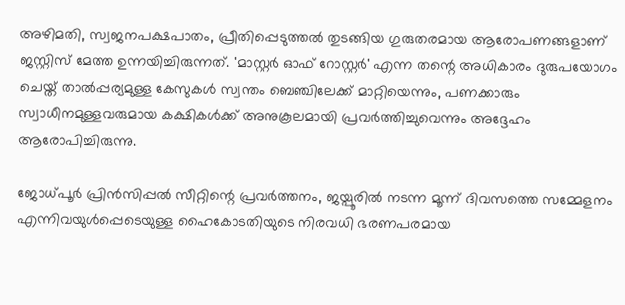അഴിമതി, സ്വജനപക്ഷപാതം, പ്രീതിപ്പെടുത്തൽ തുടങ്ങിയ ഗുരുതരമായ ആരോപണങ്ങളാണ് ജസ്റ്റിസ് മേത്ത ഉന്നയിച്ചിരുന്നത്. 'മാസ്റ്റർ ഓഫ് റോസ്റ്റർ' എന്ന തന്റെ അധികാരം ദുരുപയോഗം ചെയ്ത് താൽപ്പര്യമുള്ള കേസുകൾ സ്വന്തം ബെഞ്ചിലേക്ക് മാറ്റിയെന്നും, പണക്കാരും സ്വാധീനമുള്ളവരുമായ കക്ഷികൾക്ക് അനുകൂലമായി പ്രവർത്തിച്ചുവെന്നും അദ്ദേഹം ആരോപിച്ചിരുന്നു.

ജോധ്പൂർ പ്രിൻസിപ്പൽ സീറ്റിന്റെ പ്രവർത്തനം, ജയ്പൂരിൽ നടന്ന മൂന്ന് ദിവസത്തെ സമ്മേളനം എന്നിവയുൾപ്പെടെയുള്ള ഹൈകോടതിയുടെ നിരവധി ഭരണപരമായ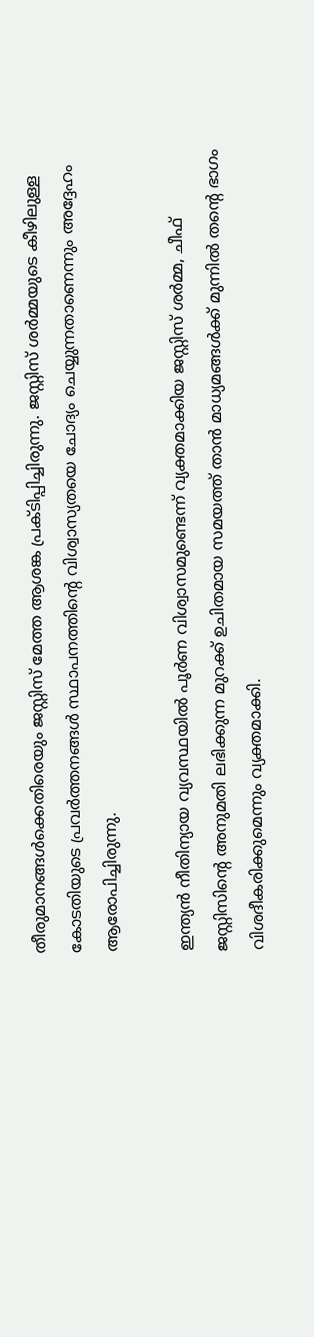തീരുമാനങ്ങൾക്കെതിരെയും ജസ്റ്റിസ് മേത്ത ആശങ്ക പ്രക്ടിപ്പിച്ചിരുന്നു. ജസ്റ്റിസ് ശർമ്മയുടെ കീഴിലുള്ള കോടതിയുടെ പ്രവർത്തനങ്ങൾ സ്ഥാപനത്തിന്റെ വിശ്വാസ്യതയെ ചോദ്യം ചെയ്യുന്നതാണെന്നും അദ്ദേഹം ആരോപിച്ചിരുന്നു.

ഇന്ത്യൻ നീതിന്യായ വ്യവസ്ഥയിൽ പൂർണ വിശ്വാസമുണ്ടെന്ന് വ്യക്തമാക്കിയ ജസ്റ്റിസ് ശർമ്മ, ചീഫ് ജസ്റ്റിസിന്റെ അനുമതി ലഭിക്കുന്ന മുറക്ക് ഉചിതമായ സമയത്ത് താൻ മാധ്യമങ്ങൾക്ക് മുന്നിൽ തന്റെ ഭാഗം വിശദീകരിക്കുമെന്നും വ്യക്തമാക്കി.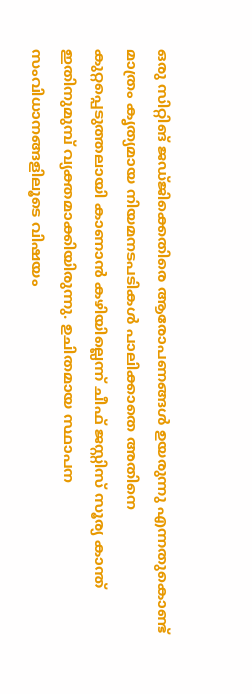ഒരു സിറ്റിങ് ജഡ്ജിക്കെതിരെ ആരോപണങ്ങൾ ഉയരുന്നു എന്നതുകൊണ്ട് മാത്രം കൃത്യമായ നിയമനടപടികൾ പാലിക്കാതെ അതിനെ കുറ്റപ്പെടുത്തലായി കാണാൻ കഴിയില്ലെന്ന് ചീഫ് ജസ്റ്റിസ് സൂര്യ കാന്ത് ഇതിനുമുമ്പ് വ്യക്തമാക്കിയിരുന്നു. ഉചിതമായ സ്ഥാപന സംവിധാനങ്ങളിലൂടെ വിഷയം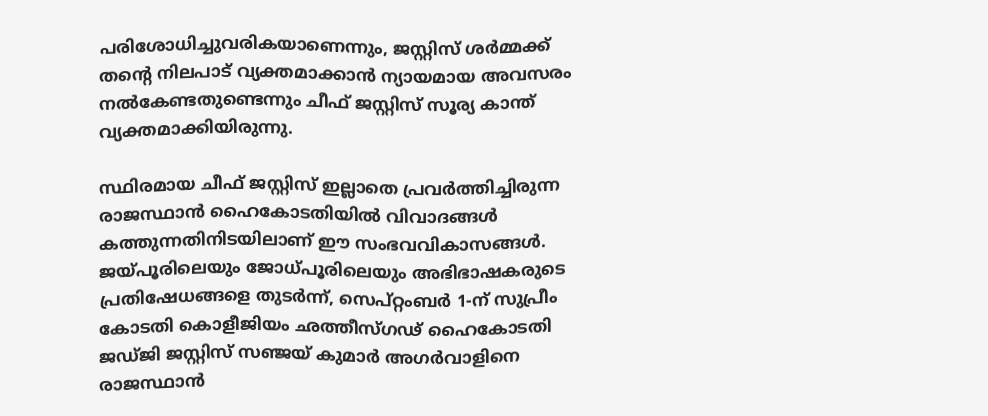പരിശോധിച്ചുവരികയാണെന്നും, ജസ്റ്റിസ് ശർമ്മക്ക് തന്റെ നിലപാട് വ്യക്തമാക്കാൻ ന്യായമായ അവസരം നൽകേണ്ടതുണ്ടെന്നും ചീഫ് ജസ്റ്റിസ് സൂര്യ കാന്ത് വ്യക്തമാക്കിയിരുന്നു.

സ്ഥിരമായ ചീഫ് ജസ്റ്റിസ് ഇല്ലാതെ പ്രവർത്തിച്ചിരുന്ന രാജസ്ഥാൻ ഹൈകോടതിയിൽ വിവാദങ്ങൾ കത്തുന്നതിനിടയിലാണ് ഈ സംഭവവികാസങ്ങൾ. ജയ്പൂരിലെയും ജോധ്പൂരിലെയും അഭിഭാഷകരുടെ പ്രതിഷേധങ്ങളെ തുടർന്ന്, സെപ്റ്റംബർ 1-ന് സുപ്രീം കോടതി കൊളീജിയം ഛത്തീസ്ഗഢ് ഹൈകോടതി ജഡ്ജി ജസ്റ്റിസ് സഞ്ജയ് കുമാർ അഗർവാളിനെ രാജസ്ഥാൻ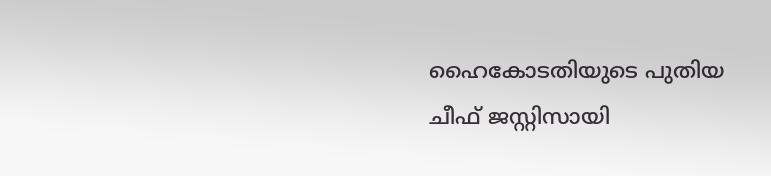ഹൈകോടതിയുടെ പുതിയ ചീഫ് ജസ്റ്റിസായി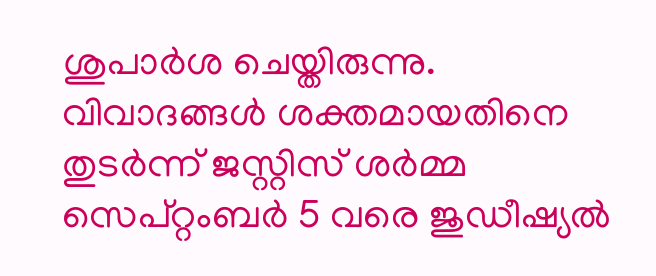ശുപാർശ ചെയ്തിരുന്നു. വിവാദങ്ങൾ ശക്തമായതിനെ തുടർന്ന് ജസ്റ്റിസ് ശർമ്മ സെപ്റ്റംബർ 5 വരെ ജുഡീഷ്യൽ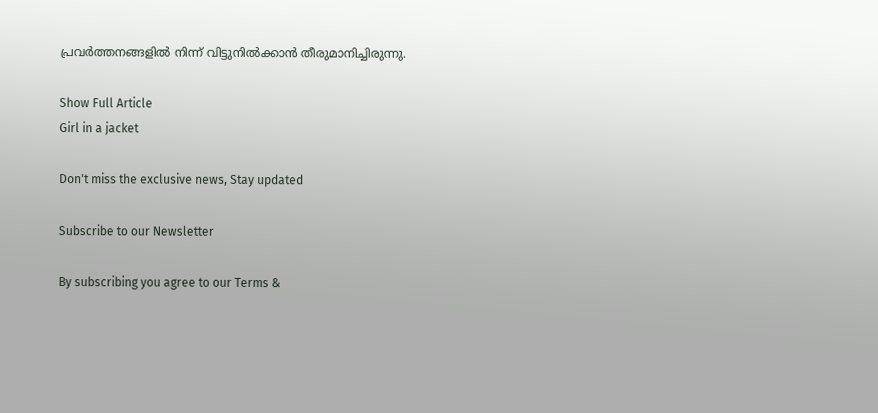പ്രവർത്തനങ്ങളിൽ നിന്ന് വിട്ടുനിൽക്കാൻ തീരുമാനിച്ചിരുന്നു.

Show Full Article
Girl in a jacket

Don't miss the exclusive news, Stay updated

Subscribe to our Newsletter

By subscribing you agree to our Terms &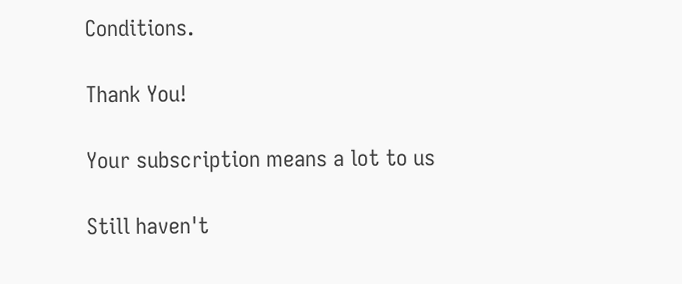Conditions.

Thank You!

Your subscription means a lot to us

Still haven't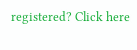registered? Click here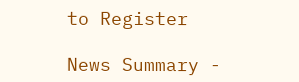to Register

News Summary -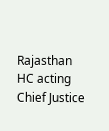Rajasthan HC acting Chief Justice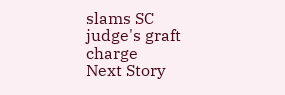slams SC judge's graft charge
Next Story